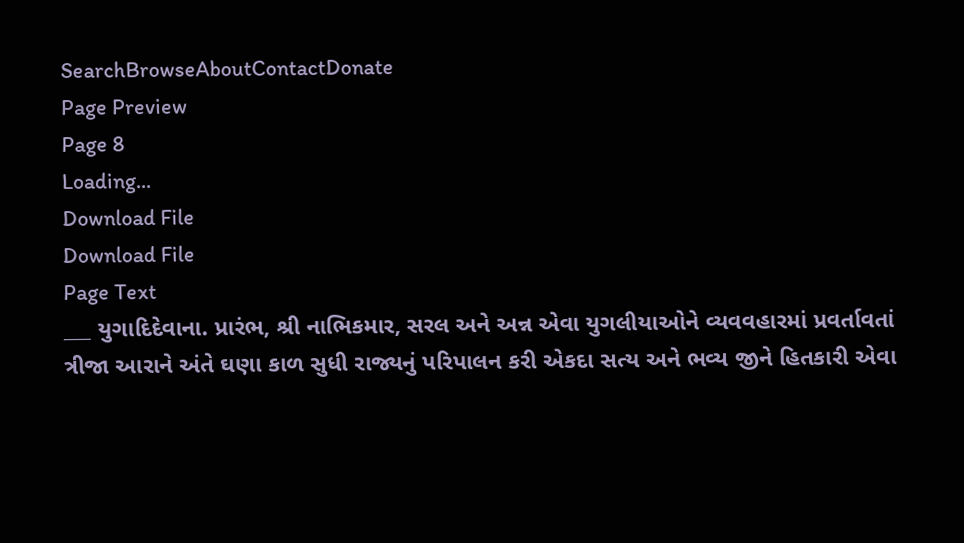SearchBrowseAboutContactDonate
Page Preview
Page 8
Loading...
Download File
Download File
Page Text
___ યુગાદિદેવાના. પ્રારંભ, શ્રી નાભિકમાર, સરલ અને અન્ન એવા યુગલીયાઓને વ્યવવહારમાં પ્રવર્તાવતાં ત્રીજા આરાને અંતે ઘણા કાળ સુધી રાજ્યનું પરિપાલન કરી એકદા સત્ય અને ભવ્ય જીને હિતકારી એવા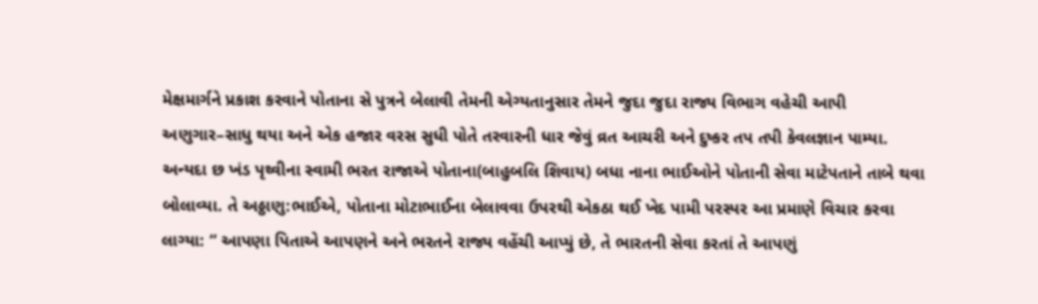મેક્ષમાર્ગને પ્રકાશ કરવાને પોતાના સે પુત્રને બેલાવી તેમની એગ્યતાનુસાર તેમને જુદા જુદા રાજ્ય વિભાગ વહેચી આપી અણુગાર–સાધુ થયા અને એક હજાર વરસ સુધી પોતે તરવારની ધાર જેવું વ્રત આચરી અને દુષ્કર તપ તપી કેવલજ્ઞાન પામ્યા. અન્યદા છ ખંડ પૃથ્વીના સ્વામી ભરત રાજાએ પોતાના(બાહુબલિ શિવાય) બધા નાના ભાઈઓને પોતાની સેવા માટેપતાને તાબે થવા બોલાવ્યા. તે અઠ્ઠાણુ:ભાઈએ, પોતાના મોટાભાઈના બેલાવવા ઉપરથી એકઠા થઈ ખેદ પામી પરસ્પર આ પ્રમાણે વિચાર કરવા લાગ્યા: “ આપણા પિતાએ આપણને અને ભરતને રાજ્ય વહેંચી આપ્યું છે, તે ભારતની સેવા કરતાં તે આપણું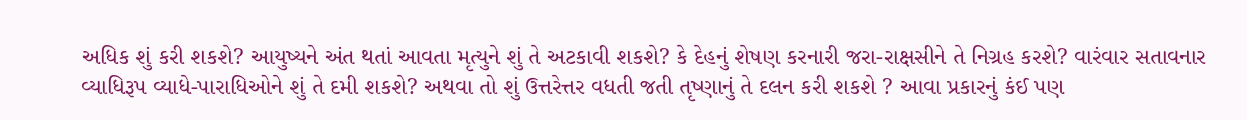અધિક શું કરી શકશે? આયુષ્યને અંત થતાં આવતા મૃત્યુને શું તે અટકાવી શકશે? કે દેહનું શેષણ કરનારી જરા-રાક્ષસીને તે નિગ્રહ કરશે? વારંવાર સતાવનાર વ્યાધિરૂપ વ્યાધે-પારાધિઓને શું તે દમી શકશે? અથવા તો શું ઉત્તરેત્તર વધતી જતી તૃષ્ણાનું તે દલન કરી શકશે ? આવા પ્રકારનું કંઈ પણ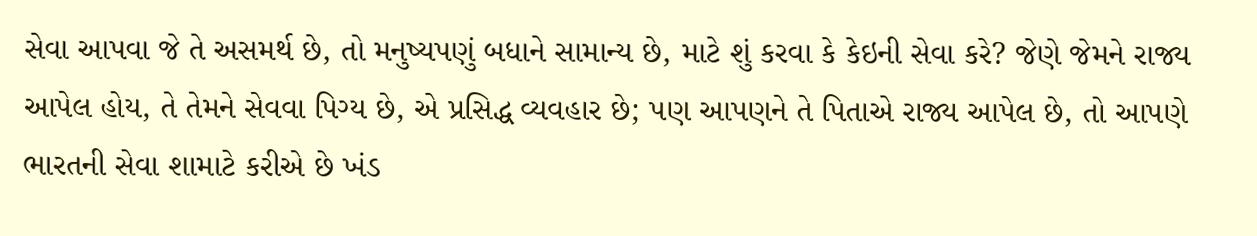સેવા આપવા જે તે અસમર્થ છે, તો મનુષ્યપણું બધાને સામાન્ય છે, માટે શું કરવા કે કેઇની સેવા કરે? જેણે જેમને રાજ્ય આપેલ હોય, તે તેમને સેવવા પિગ્ય છે, એ પ્રસિદ્ધ વ્યવહાર છે; પણ આપણને તે પિતાએ રાજ્ય આપેલ છે, તો આપણે ભારતની સેવા શામાટે કરીએ છે ખંડ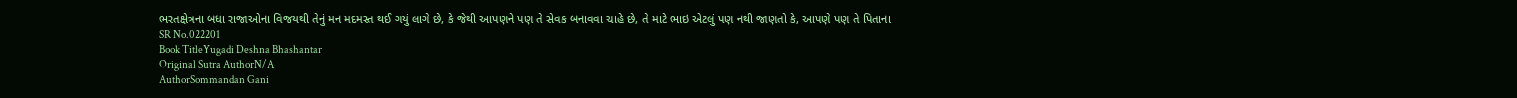ભરતક્ષેત્રના બધા રાજાઓના વિજયથી તેનું મન મદમસ્ત થઈ ગયું લાગે છે, કે જેથી આપણને પણ તે સેવક બનાવવા ચાહે છે, તે માટે ભાઇ એટલું પણ નથી જાણતો કે, આપણે પણ તે પિતાના
SR No.022201
Book TitleYugadi Deshna Bhashantar
Original Sutra AuthorN/A
AuthorSommandan Gani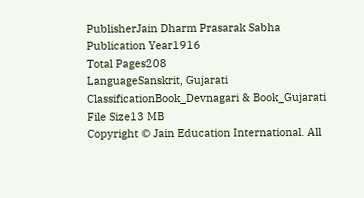PublisherJain Dharm Prasarak Sabha
Publication Year1916
Total Pages208
LanguageSanskrit, Gujarati
ClassificationBook_Devnagari & Book_Gujarati
File Size13 MB
Copyright © Jain Education International. All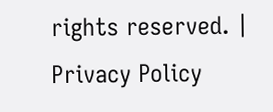rights reserved. | Privacy Policy